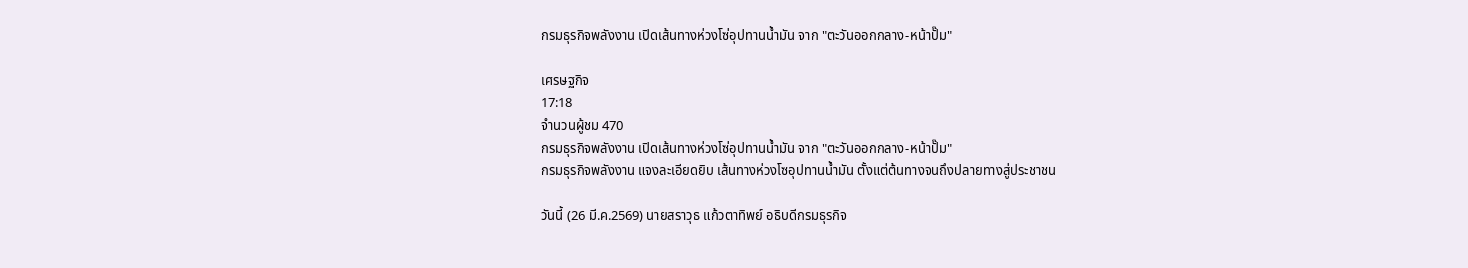กรมธุรกิจพลังงาน เปิดเส้นทางห่วงโซ่อุปทานน้ำมัน จาก "ตะวันออกกลาง-หน้าปั๊ม"

เศรษฐกิจ
17:18
จำนวนผู้ชม 470
กรมธุรกิจพลังงาน เปิดเส้นทางห่วงโซ่อุปทานน้ำมัน จาก "ตะวันออกกลาง-หน้าปั๊ม"
กรมธุรกิจพลังงาน แจงละเอียดยิบ เส้นทางห่วงโซอุปทานน้ำมัน ตั้งแต่ต้นทางจนถึงปลายทางสู่ประชาชน

วันนี้ (26 มี.ค.2569) นายสราวุธ แก้วตาทิพย์ อธิบดีกรมธุรกิจ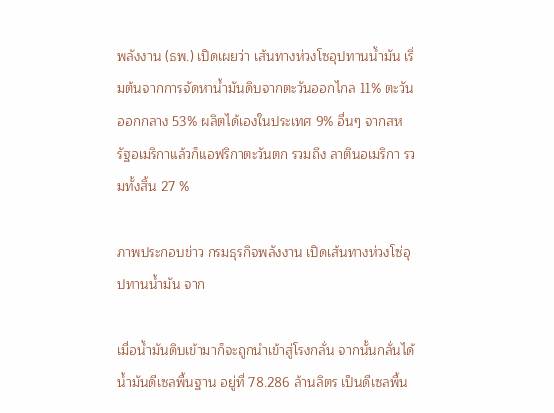พลังงาน (ธพ.) เปิดเผยว่า เส้นทางห่วงโซอุปทานน้ำมัน เริ่มต้นจากการจัดหาน้ำมันดิบจากตะวันออกไกล 11% ตะวันออกกลาง 53% ผลิตได้เองในประเทศ 9% อื่นๆ จากสหรัฐอเมริกาแล้วก็แอฟริกาตะวันตก รวมถึง ลาตินอเมริกา รวมทั้งสิ้น 27 %

ภาพประกอบข่าว กรมธุรกิจพลังงาน เปิดเส้นทางห่วงโซ่อุปทานน้ำมัน จาก

เมื่อน้ำมันดิบเข้ามาก็จะถูกนําเข้าสู่โรงกลั่น จากนั้นกลั่นได้น้ำมันดีเซลพื้นฐาน อยู่ที่ 78.286 ล้านลิตร เป็นดีเซลพื้น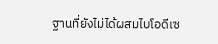ฐานที่ยังไม่ได้ผสมไบโอดีเซ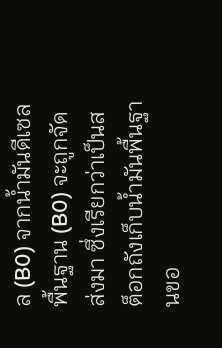ล (B0) จากน้ำมันดีเซลพื้นฐาน (B0) จะถูกจัดส่งมา ซึ่งเรียกว่าเป็นสต็อกถังเก็บน้ำมันพื้นฐานขอ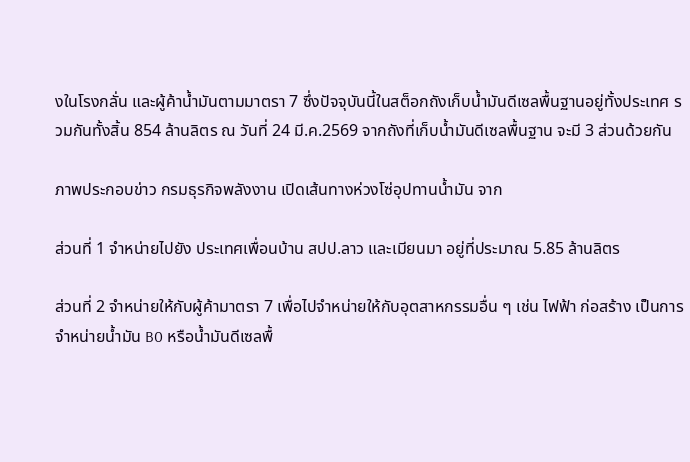งในโรงกลั่น และผู้ค้าน้ำมันตามมาตรา 7 ซึ่งปัจจุบันนี้ในสต็อกถังเก็บน้ำมันดีเซลพื้นฐานอยู่ทั้งประเทศ รวมกันทั้งสิ้น 854 ล้านลิตร ณ วันที่ 24 มี.ค.2569 จากถังที่เก็บน้ำมันดีเซลพื้นฐาน จะมี 3 ส่วนด้วยกัน

ภาพประกอบข่าว กรมธุรกิจพลังงาน เปิดเส้นทางห่วงโซ่อุปทานน้ำมัน จาก

ส่วนที่ 1 จําหน่ายไปยัง ประเทศเพื่อนบ้าน สปป.ลาว และเมียนมา อยู่ที่ประมาณ 5.85 ล้านลิตร

ส่วนที่ 2 จำหน่ายให้กับผู้ค้ามาตรา 7 เพื่อไปจําหน่ายให้กับอุตสาหกรรมอื่น ๆ เช่น ไฟฟ้า ก่อสร้าง เป็นการจําหน่ายน้ำมัน B0 หรือน้ำมันดีเซลพื้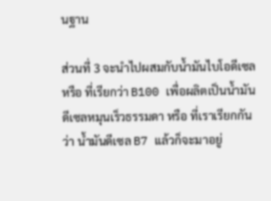นฐาน

ส่วนที่ 3 จะนำไปผสมกับน้ำมันไบโอดีเซล หรือ ที่เรียกว่า B100 เพื่อผลิตเป็นน้ำมันดีเซลหมุนเร็วธรรมดา หรือ ที่เราเรียกกันว่า น้ำมันดีเซล B7 แล้วก็จะมาอยู่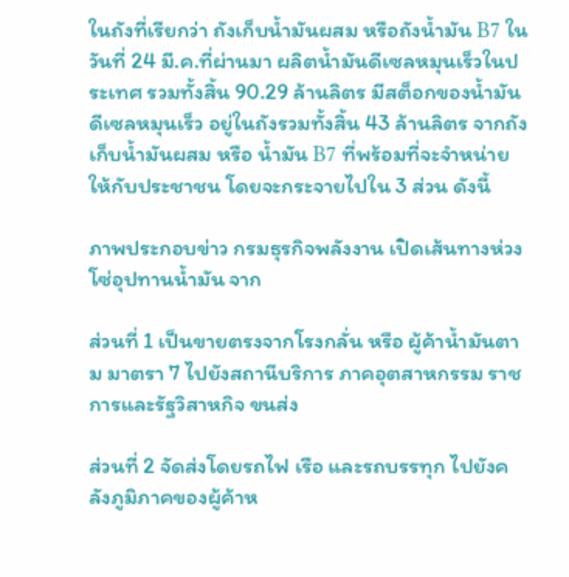ในถังที่เรียกว่า ถังเก็บน้ำมันผสม หรือถังน้ำมัน B7 ในวันที่ 24 มี.ค.ที่ผ่านมา ผลิตน้ำมันดีเซลหมุนเร็วในประเทศ รวมทั้งสิ้น 90.29 ล้านลิตร มีสต็อกของน้ำมันดีเซลหมุนเร็ว อยู่ในถังรวมทั้งสิ้น 43 ล้านลิตร จากถังเก็บน้ำมันผสม หรือ น้ำมัน B7 ที่พร้อมที่จะจําหน่ายให้กับประชาชน โดยจะกระจายไปใน 3 ส่วน ดังนี้

ภาพประกอบข่าว กรมธุรกิจพลังงาน เปิดเส้นทางห่วงโซ่อุปทานน้ำมัน จาก

ส่วนที่ 1 เป็นขายตรงจากโรงกลั่น หรือ ผู้ค้าน้ำมันตาม มาตรา 7 ไปยังสถานีบริการ ภาคอุตสาหกรรม ราชการและรัฐวิสาหกิจ ขนส่ง

ส่วนที่ 2 จัดส่งโดยรถไฟ เรือ และรถบรรทุก ไปยังคลังภูมิภาคของผู้ค้าห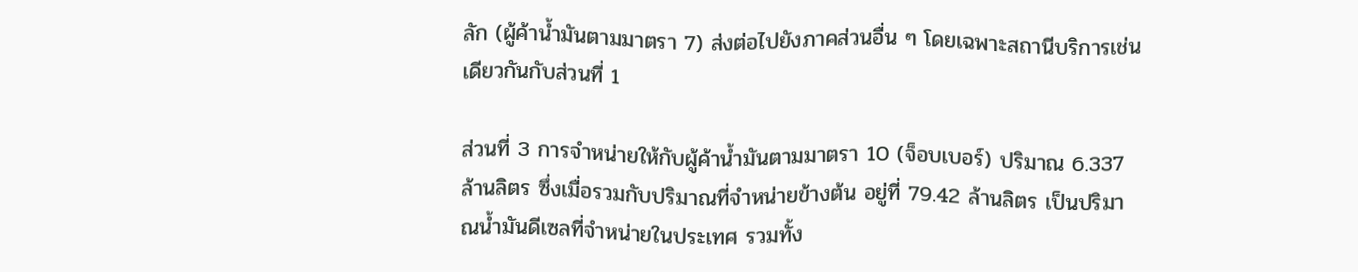ลัก (ผู้ค้าน้ำมันตามมาตรา 7) ส่งต่อไปยังภาคส่วนอื่น ๆ โดยเฉพาะสถานีบริการเช่นเดียวกันกับส่วนที่ 1

ส่วนที่ 3 การจําหน่ายให้กับผู้ค้าน้ำมันตามมาตรา 10 (จ็อบเบอร์) ปริมาณ 6.337 ล้านลิตร ซึ่งเมื่อรวมกับปริมาณที่จำหน่ายข้างต้น อยู่ที่ 79.42 ล้านลิตร เป็นปริมาณน้ำมันดีเซลที่จำหน่ายในประเทศ รวมทั้ง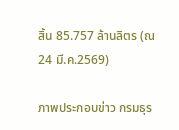สิ้น 85.757 ล้านลิตร (ณ 24 มี.ค.2569)

ภาพประกอบข่าว กรมธุร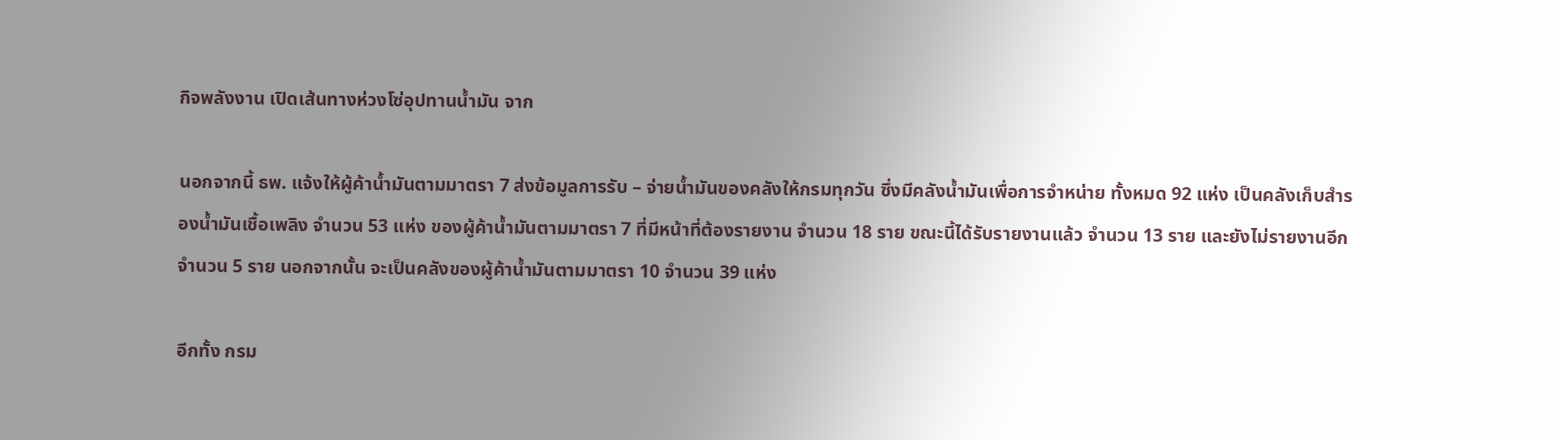กิจพลังงาน เปิดเส้นทางห่วงโซ่อุปทานน้ำมัน จาก

นอกจากนี้ ธพ. แจ้งให้ผู้ค้าน้ำมันตามมาตรา 7 ส่งข้อมูลการรับ – จ่ายน้ำมันของคลังให้กรมทุกวัน ซึ่งมีคลังน้ำมันเพื่อการจำหน่าย ทั้งหมด 92 แห่ง เป็นคลังเก็บสำรองน้ำมันเชื้อเพลิง จำนวน 53 แห่ง ของผู้ค้าน้ำมันตามมาตรา 7 ที่มีหน้าที่ต้องรายงาน จำนวน 18 ราย ขณะนี้ได้รับรายงานแล้ว จำนวน 13 ราย และยังไม่รายงานอีกจำนวน 5 ราย นอกจากนั้น จะเป็นคลังของผู้ค้าน้ำมันตามมาตรา 10 จำนวน 39 แห่ง

อีกทั้ง กรม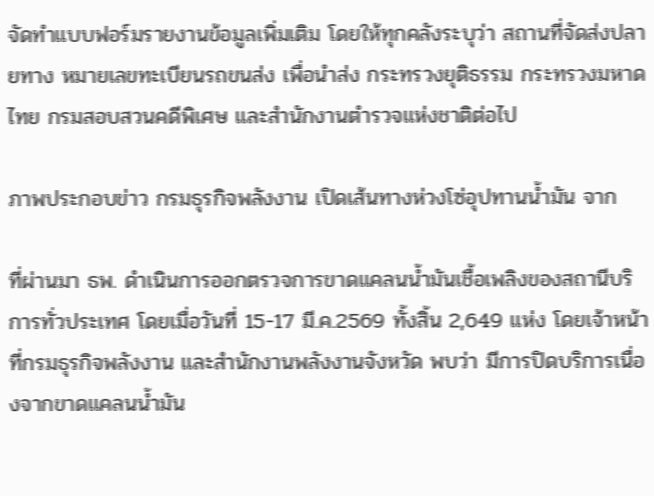จัดทำแบบฟอร์มรายงานข้อมูลเพิ่มเติม โดยให้ทุกคลังระบุว่า สถานที่จัดส่งปลายทาง หมายเลขทะเบียนรถขนส่ง เพื่อนำส่ง กระทรวงยุติธรรม กระทรวงมหาดไทย กรมสอบสวนคดีพิเศษ และสำนักงานตำรวจแห่งชาติต่อไป

ภาพประกอบข่าว กรมธุรกิจพลังงาน เปิดเส้นทางห่วงโซ่อุปทานน้ำมัน จาก

ที่ผ่านมา ธพ. ดำเนินการออกตรวจการขาดแคลนน้ำมันเชื้อเพลิงของสถานีบริการทั่วประเทศ โดยเมื่อวันที่ 15-17 มี.ค.2569 ทั้งสิ้น 2,649 แห่ง โดยเจ้าหน้าที่กรมธุรกิจพลังงาน และสำนักงานพลังงานจังหวัด พบว่า มีการปิดบริการเนื่องจากขาดแคลนน้ำมัน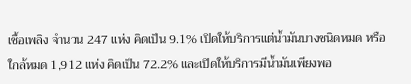เชื้อเพลิง จำนวน 247 แห่ง คิดเป็น 9.1% เปิดให้บริการแต่น้ำมันบางชนิดหมด หรือใกล้หมด 1,912 แห่ง คิดเป็น 72.2% และเปิดให้บริการมีน้ำมันเพียงพอ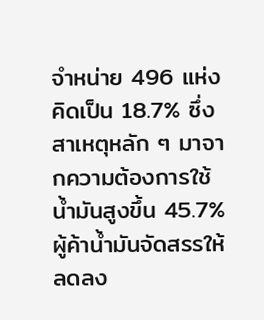จำหน่าย 496 แห่ง คิดเป็น 18.7% ซึ่งสาเหตุหลัก ๆ มาจากความต้องการใช้น้ำมันสูงขึ้น 45.7% ผู้ค้าน้ำมันจัดสรรให้ลดลง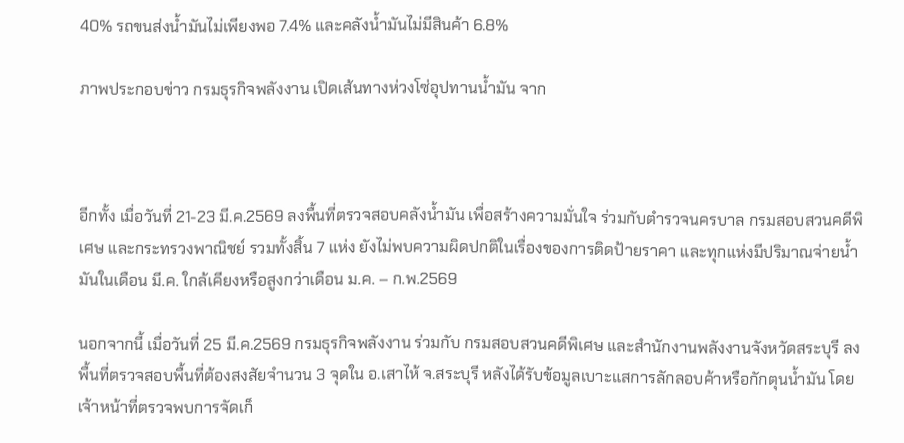40% รถขนส่งน้ำมันไม่เพียงพอ 7.4% และคลังน้ำมันไม่มีสินค้า 6.8%

ภาพประกอบข่าว กรมธุรกิจพลังงาน เปิดเส้นทางห่วงโซ่อุปทานน้ำมัน จาก



อีกทั้ง เมื่อวันที่ 21-23 มี.ค.2569 ลงพื้นที่ตรวจสอบคลังน้ำมัน เพื่อสร้างความมั่นใจ ร่วมกับตำรวจนครบาล กรมสอบสวนคดีพิเศษ และกระทรวงพาณิชย์ รวมทั้งสิ้น 7 แห่ง ยังไม่พบความผิดปกติในเรื่องของการติดป้ายราคา และทุกแห่งมีปริมาณจ่ายน้ำมันในเดือน มี.ค. ใกล้เคียงหรือสูงกว่าเดือน ม.ค. – ก.พ.2569

นอกจากนี้ เมื่อวันที่ 25 มี.ค.2569 กรมธุรกิจพลังงาน ร่วมกับ กรมสอบสวนคดีพิเศษ และสำนักงานพลังงานจังหวัดสระบุรี ลงพื้นที่ตรวจสอบพื้นที่ต้องสงสัยจำนวน 3 จุดใน อ.เสาไห้ จ.สระบุรี หลังได้รับข้อมูลเบาะแสการลักลอบค้าหรือกักตุนน้ำมัน โดยเจ้าหน้าที่ตรวจพบการจัดเก็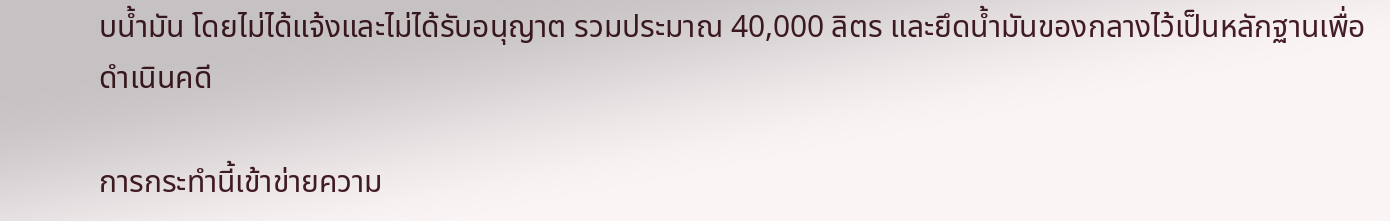บน้ำมัน โดยไม่ได้แจ้งและไม่ได้รับอนุญาต รวมประมาณ 40,000 ลิตร และยึดน้ำมันของกลางไว้เป็นหลักฐานเพื่อดำเนินคดี

การกระทำนี้เข้าข่ายความ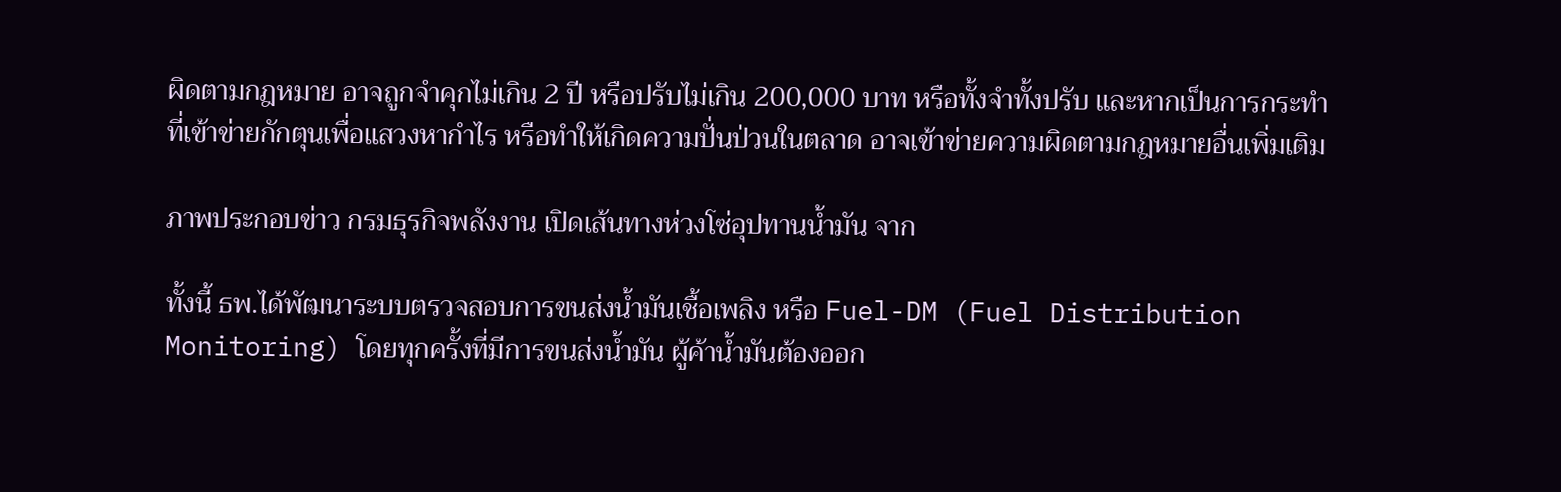ผิดตามกฎหมาย อาจถูกจำคุกไม่เกิน 2 ปี หรือปรับไม่เกิน 200,000 บาท หรือทั้งจำทั้งปรับ และหากเป็นการกระทำที่เข้าข่ายกักตุนเพื่อแสวงหากำไร หรือทำให้เกิดความปั่นป่วนในตลาด อาจเข้าข่ายความผิดตามกฎหมายอื่นเพิ่มเติม

ภาพประกอบข่าว กรมธุรกิจพลังงาน เปิดเส้นทางห่วงโซ่อุปทานน้ำมัน จาก

ทั้งนี้ ธพ.ได้พัฒนาระบบตรวจสอบการขนส่งน้ำมันเชื้อเพลิง หรือ Fuel-DM (Fuel Distribution Monitoring) โดยทุกครั้งที่มีการขนส่งน้ำมัน ผู้ค้าน้ำมันต้องออก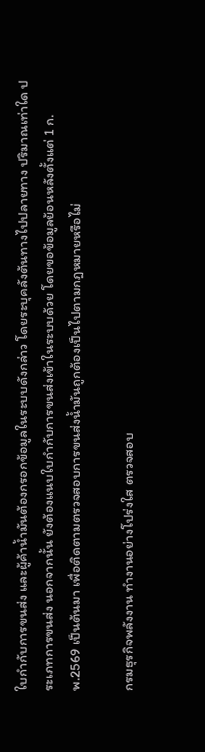ใบกำกับการขนส่ง และผู้ค้าน้ำมันต้องกรอกข้อมูลในระบบดังกล่าว โดยระบุคลังต้นทางไปปลายทาง ปริมาณเท่าใด ประเภทการขนส่ง นอกจากนั้น ยังต้องแนบใบกำกับการขนส่งเข้าในระบบด้วย โดยขอข้อมูลย้อนหลังตั้งแต่ 1 ก.พ.2569 เป็นต้นมา เพื่อติดตามตรวจสอบการขนส่งน้ำมันถูกต้องเป็นไปตามกฎหมายหรือไม่

กรมธุรกิจพลังงาน ทำงานอย่างโปร่งใส ตรวจสอบ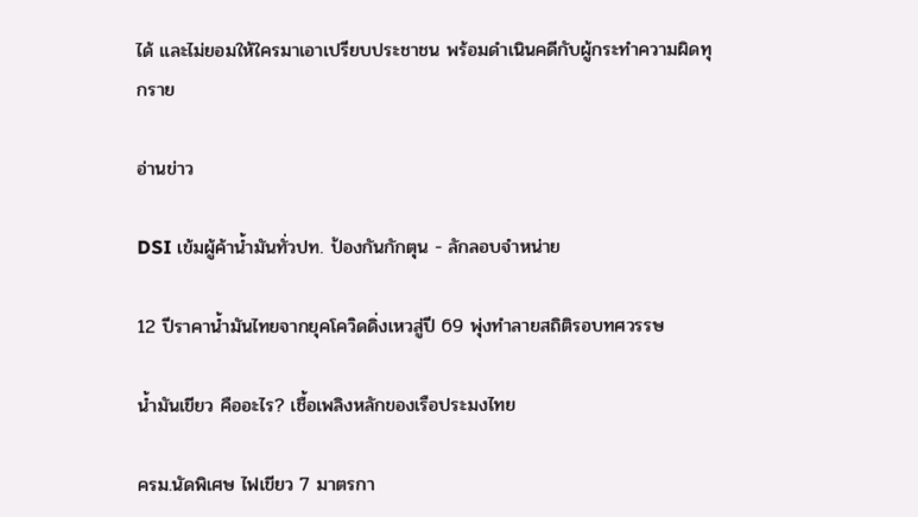ได้ และไม่ยอมให้ใครมาเอาเปรียบประชาชน พร้อมดำเนินคดีกับผู้กระทำความผิดทุกราย

อ่านข่าว

DSI เข้มผู้ค้าน้ำมันทั่วปท. ป้องกันกักตุน - ลักลอบจำหน่าย

12 ปีราคาน้ำมันไทยจากยุคโควิดดิ่งเหวสู่ปี 69 พุ่งทำลายสถิติรอบทศวรรษ

น้ำมันเขียว คืออะไร? เชื้อเพลิงหลักของเรือประมงไทย

ครม.นัดพิเศษ ไฟเขียว 7 มาตรกา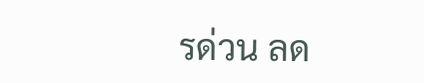รด่วน ลด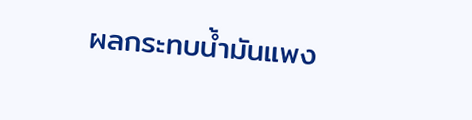ผลกระทบน้ำมันแพง